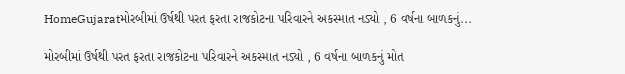HomeGujaratમોરબીમાં ઉર્ષથી પરત ફરતા રાજકોટના પરિવારને અકસ્માત નડ્યો , 6 વર્ષના બાળકનું...

મોરબીમાં ઉર્ષથી પરત ફરતા રાજકોટના પરિવારને અકસ્માત નડ્યો , 6 વર્ષના બાળકનું મોત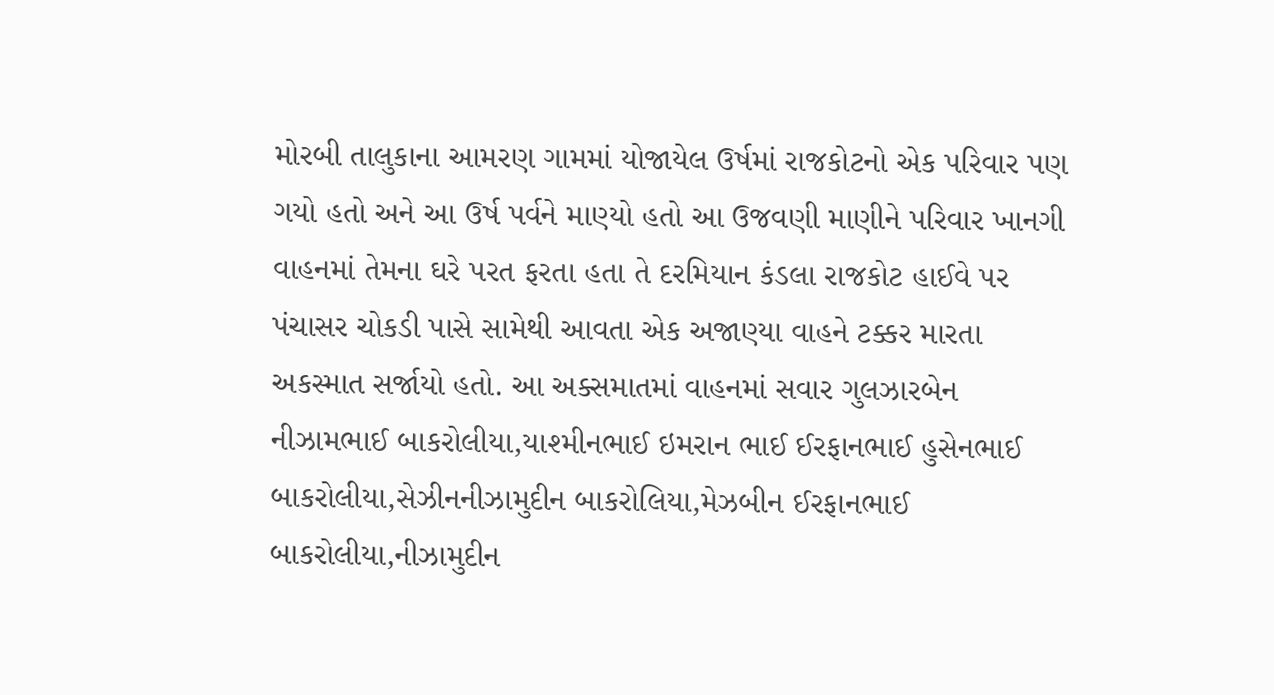મોરબી તાલુકાના આમરણ ગામમાં યોજાયેલ ઉર્ષમાં રાજકોટનો એક પરિવાર પણ ગયો હતો અને આ ઉર્ષ પર્વને માણ્યો હતો આ ઉજવણી માણીને પરિવાર ખાનગી વાહનમાં તેમના ઘરે પરત ફરતા હતા તે દરમિયાન કંડલા રાજકોટ હાઈવે પર પંચાસર ચોકડી પાસે સામેથી આવતા એક અજાણ્યા વાહને ટક્કર મારતા અકસ્માત સર્જાયો હતો. આ અક્સમાતમાં વાહનમાં સવાર ગુલઝારબેન નીઝામભાઈ બાકરોલીયા,યાશ્મીનભાઈ ઇમરાન ભાઈ ઈરફાનભાઈ હુસેનભાઈ બાકરોલીયા,સેઝીનનીઝામુદીન બાકરોલિયા,મેઝબીન ઈરફાનભાઈ બાકરોલીયા,નીઝામુદીન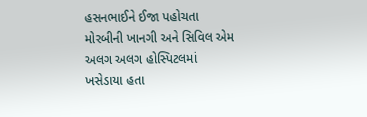હસનભાઈને ઈજા પહોચતા મોરબીની ખાનગી અને સિવિલ એમ અલગ અલગ હોસ્પિટલમાં ખસેડાયા હતા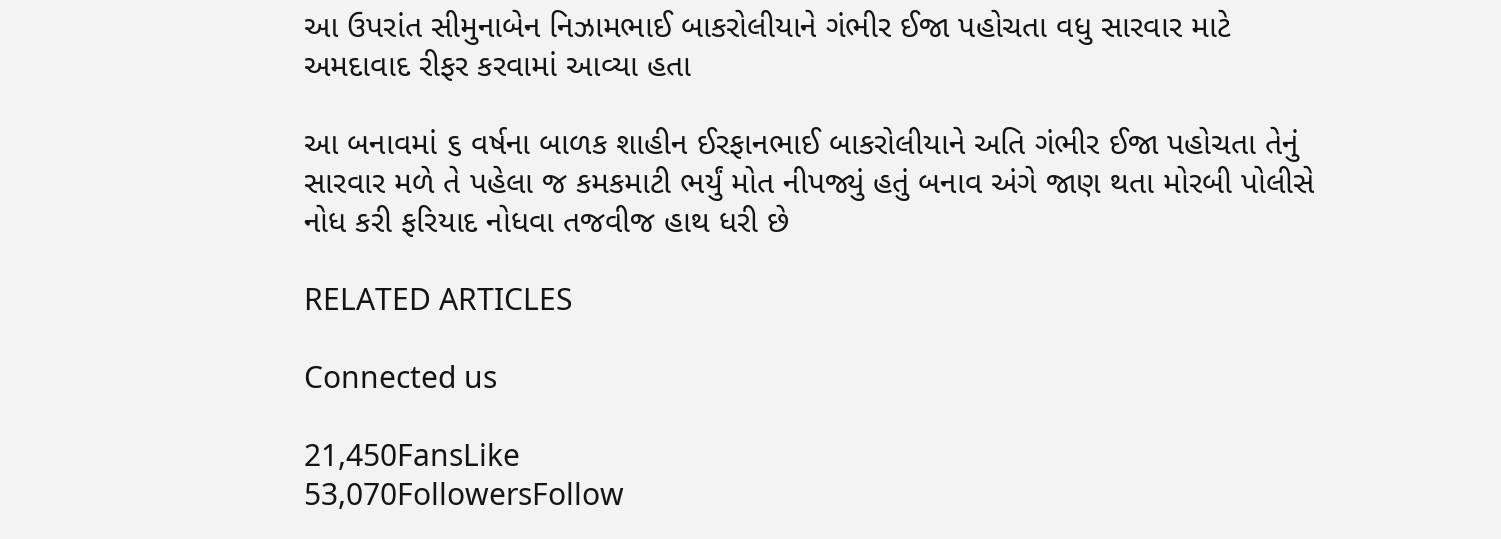આ ઉપરાંત સીમુનાબેન નિઝામભાઈ બાકરોલીયાને ગંભીર ઈજા પહોચતા વધુ સારવાર માટે અમદાવાદ રીફર કરવામાં આવ્યા હતા

આ બનાવમાં ૬ વર્ષના બાળક શાહીન ઈરફાનભાઈ બાકરોલીયાને અતિ ગંભીર ઈજા પહોચતા તેનું સારવાર મળે તે પહેલા જ કમકમાટી ભર્યું મોત નીપજ્યું હતું બનાવ અંગે જાણ થતા મોરબી પોલીસે નોધ કરી ફરિયાદ નોધવા તજવીજ હાથ ધરી છે

RELATED ARTICLES

Connected us

21,450FansLike
53,070FollowersFollow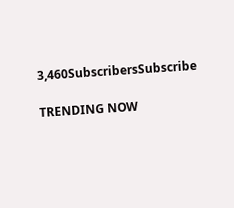3,460SubscribersSubscribe

TRENDING NOW